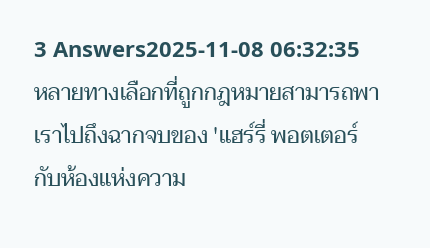3 Answers2025-11-08 06:32:35
หลายทางเลือกที่ถูกกฎหมายสามารถพาเราไปถึงฉากจบของ 'แฮร์รี่ พอตเตอร์ กับห้องแห่งความ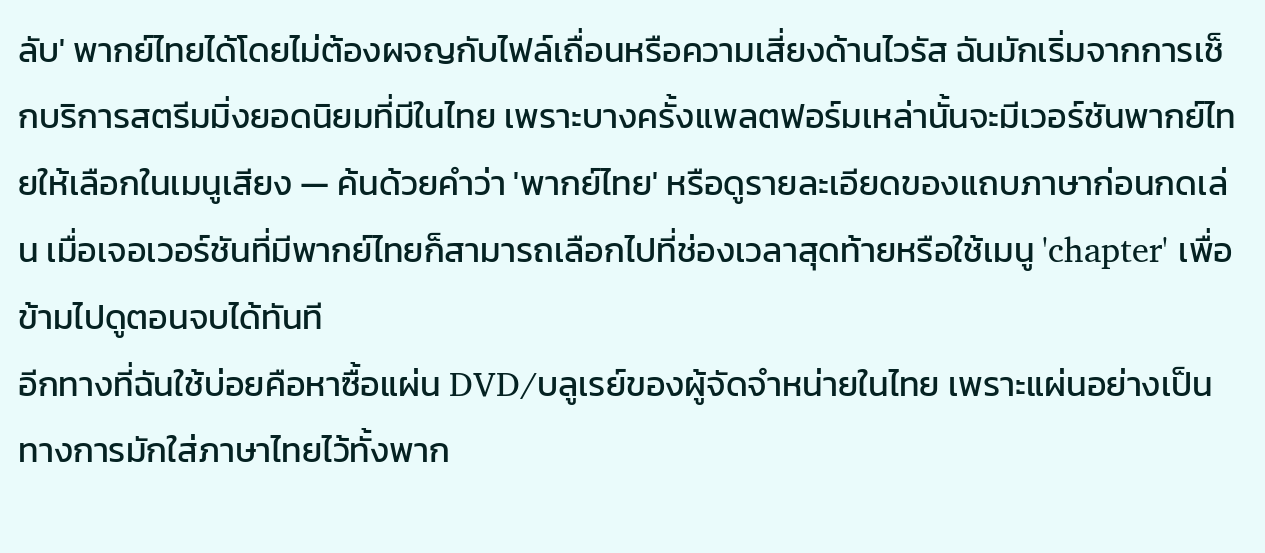ลับ' พากย์ไทยได้โดยไม่ต้องผจญกับไฟล์เถื่อนหรือความเสี่ยงด้านไวรัส ฉันมักเริ่มจากการเช็กบริการสตรีมมิ่งยอดนิยมที่มีในไทย เพราะบางครั้งแพลตฟอร์มเหล่านั้นจะมีเวอร์ชันพากย์ไทยให้เลือกในเมนูเสียง — ค้นด้วยคำว่า 'พากย์ไทย' หรือดูรายละเอียดของแถบภาษาก่อนกดเล่น เมื่อเจอเวอร์ชันที่มีพากย์ไทยก็สามารถเลือกไปที่ช่องเวลาสุดท้ายหรือใช้เมนู 'chapter' เพื่อข้ามไปดูตอนจบได้ทันที
อีกทางที่ฉันใช้บ่อยคือหาซื้อแผ่น DVD/บลูเรย์ของผู้จัดจำหน่ายในไทย เพราะแผ่นอย่างเป็นทางการมักใส่ภาษาไทยไว้ทั้งพาก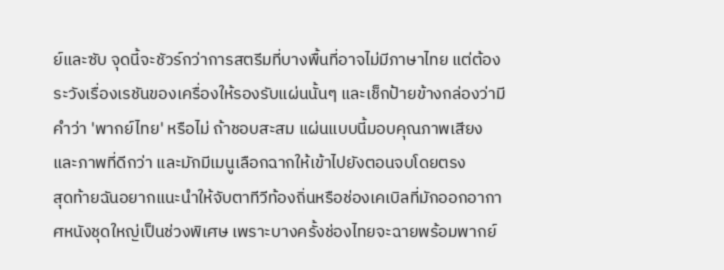ย์และซับ จุดนี้จะชัวร์กว่าการสตรีมที่บางพื้นที่อาจไม่มีภาษาไทย แต่ต้องระวังเรื่องเรชันของเครื่องให้รองรับแผ่นนั้นๆ และเช็กป้ายข้างกล่องว่ามีคำว่า 'พากย์ไทย' หรือไม่ ถ้าชอบสะสม แผ่นแบบนี้มอบคุณภาพเสียงและภาพที่ดีกว่า และมักมีเมนูเลือกฉากให้เข้าไปยังตอนจบโดยตรง
สุดท้ายฉันอยากแนะนำให้จับตาทีวีท้องถิ่นหรือช่องเคเบิลที่มักออกอากาศหนังชุดใหญ่เป็นช่วงพิเศษ เพราะบางครั้งช่องไทยจะฉายพร้อมพากย์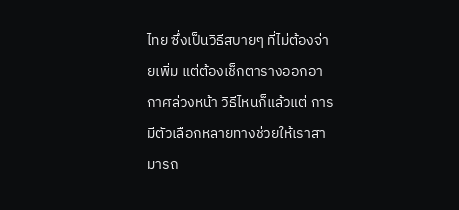ไทย ซึ่งเป็นวิธีสบายๆ ที่ไม่ต้องจ่ายเพิ่ม แต่ต้องเช็กตารางออกอากาศล่วงหน้า วิธีไหนก็แล้วแต่ การมีตัวเลือกหลายทางช่วยให้เราสามารถ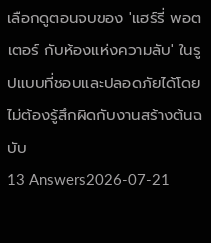เลือกดูตอนจบของ 'แฮร์รี่ พอตเตอร์ กับห้องแห่งความลับ' ในรูปแบบที่ชอบและปลอดภัยได้โดยไม่ต้องรู้สึกผิดกับงานสร้างต้นฉบับ
13 Answers2026-07-21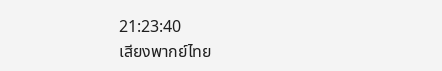21:23:40
เสียงพากย์ไทย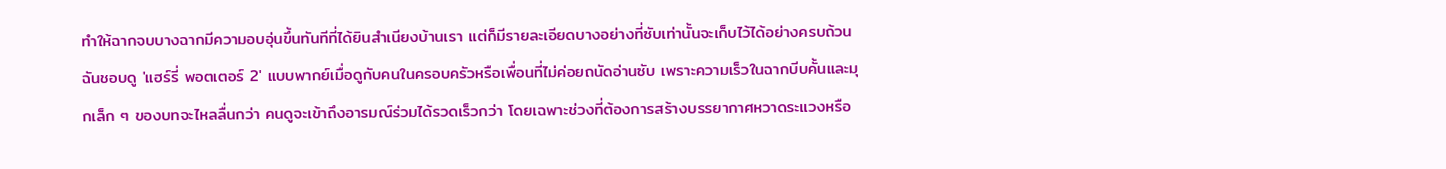ทำให้ฉากจบบางฉากมีความอบอุ่นขึ้นทันทีที่ได้ยินสำเนียงบ้านเรา แต่ก็มีรายละเอียดบางอย่างที่ซับเท่านั้นจะเก็บไว้ได้อย่างครบถ้วน
ฉันชอบดู 'แฮร์รี่ พอตเตอร์ 2' แบบพากย์เมื่อดูกับคนในครอบครัวหรือเพื่อนที่ไม่ค่อยถนัดอ่านซับ เพราะความเร็วในฉากบีบคั้นและมุกเล็ก ๆ ของบทจะไหลลื่นกว่า คนดูจะเข้าถึงอารมณ์ร่วมได้รวดเร็วกว่า โดยเฉพาะช่วงที่ต้องการสร้างบรรยากาศหวาดระแวงหรือ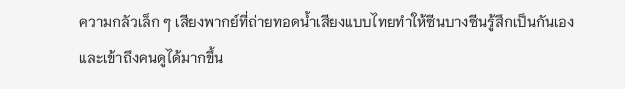ความกลัวเล็ก ๆ เสียงพากย์ที่ถ่ายทอดน้ำเสียงแบบไทยทำให้ซีนบางซีนรู้สึกเป็นกันเองและเข้าถึงคนดูได้มากขึ้น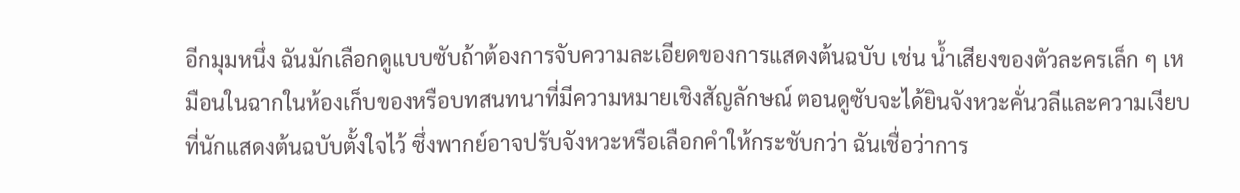อีกมุมหนึ่ง ฉันมักเลือกดูแบบซับถ้าต้องการจับความละเอียดของการแสดงต้นฉบับ เช่น น้ำเสียงของตัวละครเล็ก ๆ เหมือนในฉากในห้องเก็บของหรือบทสนทนาที่มีความหมายเชิงสัญลักษณ์ ตอนดูซับจะได้ยินจังหวะคั่นวลีและความเงียบที่นักแสดงต้นฉบับตั้งใจไว้ ซึ่งพากย์อาจปรับจังหวะหรือเลือกคำให้กระชับกว่า ฉันเชื่อว่าการ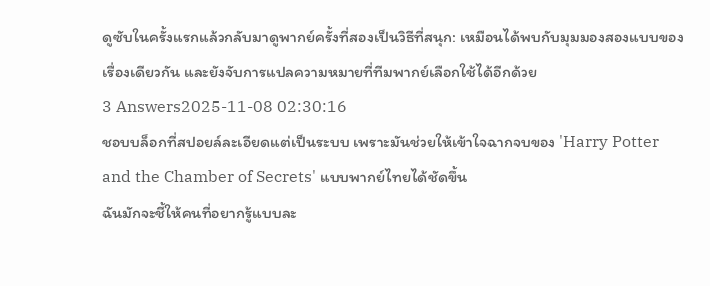ดูซับในครั้งแรกแล้วกลับมาดูพากย์ครั้งที่สองเป็นวิธีที่สนุก: เหมือนได้พบกับมุมมองสองแบบของเรื่องเดียวกัน และยังจับการแปลความหมายที่ทีมพากย์เลือกใช้ได้อีกด้วย
3 Answers2025-11-08 02:30:16
ชอบบล็อกที่สปอยล์ละเอียดแต่เป็นระบบ เพราะมันช่วยให้เข้าใจฉากจบของ 'Harry Potter and the Chamber of Secrets' แบบพากย์ไทยได้ชัดขึ้น
ฉันมักจะชี้ให้คนที่อยากรู้แบบละ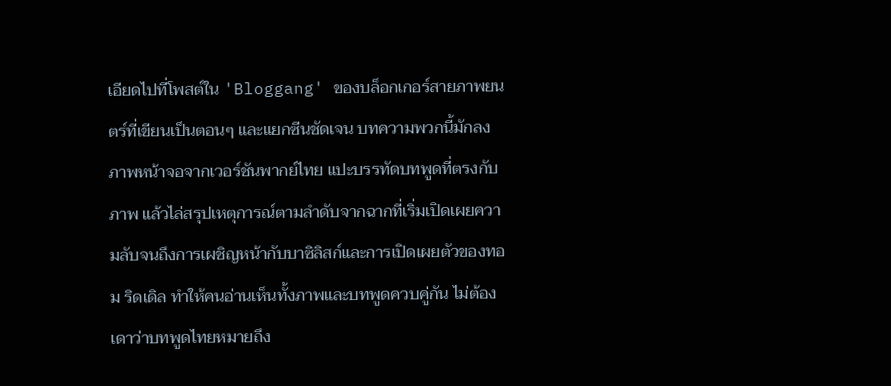เอียดไปที่โพสต์ใน 'Bloggang' ของบล็อกเกอร์สายภาพยนตร์ที่เขียนเป็นตอนๆ และแยกซีนชัดเจน บทความพวกนี้มักลงภาพหน้าจอจากเวอร์ชันพากย์ไทย แปะบรรทัดบทพูดที่ตรงกับภาพ แล้วไล่สรุปเหตุการณ์ตามลำดับจากฉากที่เริ่มเปิดเผยความลับจนถึงการเผชิญหน้ากับบาซิลิสก์และการเปิดเผยตัวของทอม ริดเดิล ทำให้คนอ่านเห็นทั้งภาพและบทพูดควบคู่กัน ไม่ต้องเดาว่าบทพูดไทยหมายถึง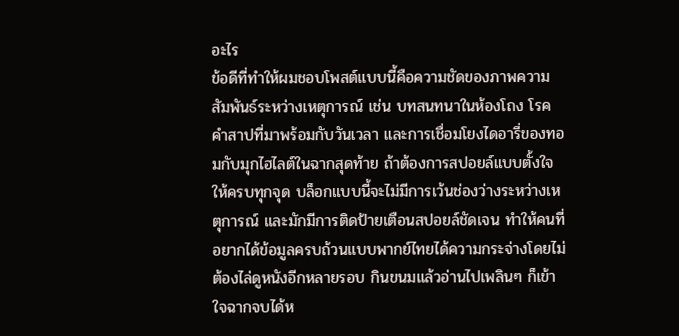อะไร
ข้อดีที่ทำให้ผมชอบโพสต์แบบนี้คือความชัดของภาพความสัมพันธ์ระหว่างเหตุการณ์ เช่น บทสนทนาในห้องโถง โรคคำสาปที่มาพร้อมกับวันเวลา และการเชื่อมโยงไดอารี่ของทอมกับมุกไฮไลต์ในฉากสุดท้าย ถ้าต้องการสปอยล์แบบตั้งใจให้ครบทุกจุด บล็อกแบบนี้จะไม่มีการเว้นช่องว่างระหว่างเหตุการณ์ และมักมีการติดป้ายเตือนสปอยล์ชัดเจน ทำให้คนที่อยากได้ข้อมูลครบถ้วนแบบพากย์ไทยได้ความกระจ่างโดยไม่ต้องไล่ดูหนังอีกหลายรอบ กินขนมแล้วอ่านไปเพลินๆ ก็เข้าใจฉากจบได้ห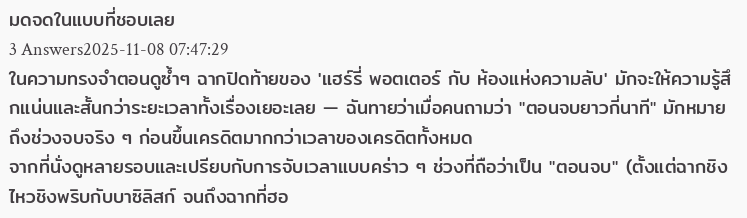มดจดในแบบที่ชอบเลย
3 Answers2025-11-08 07:47:29
ในความทรงจำตอนดูซ้ำๆ ฉากปิดท้ายของ 'แฮร์รี่ พอตเตอร์ กับ ห้องแห่งความลับ' มักจะให้ความรู้สึกแน่นและสั้นกว่าระยะเวลาทั้งเรื่องเยอะเลย — ฉันทายว่าเมื่อคนถามว่า "ตอนจบยาวกี่นาที" มักหมายถึงช่วงจบจริง ๆ ก่อนขึ้นเครดิตมากกว่าเวลาของเครดิตทั้งหมด
จากที่นั่งดูหลายรอบและเปรียบกับการจับเวลาแบบคร่าว ๆ ช่วงที่ถือว่าเป็น "ตอนจบ" (ตั้งแต่ฉากชิงไหวชิงพริบกับบาซิลิสก์ จนถึงฉากที่ฮอ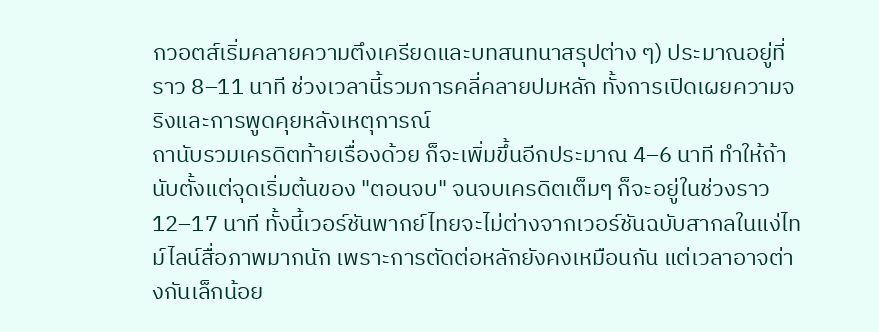กวอตส์เริ่มคลายความตึงเครียดและบทสนทนาสรุปต่าง ๆ) ประมาณอยู่ที่ราว 8–11 นาที ช่วงเวลานี้รวมการคลี่คลายปมหลัก ทั้งการเปิดเผยความจริงและการพูดคุยหลังเหตุการณ์
ถานับรวมเครดิตท้ายเรื่องด้วย ก็จะเพิ่มขึ้นอีกประมาณ 4–6 นาที ทำให้ถ้านับตั้งแต่จุดเริ่มต้นของ "ตอนจบ" จนจบเครดิตเต็มๆ ก็จะอยู่ในช่วงราว 12–17 นาที ทั้งนี้เวอร์ชันพากย์ไทยจะไม่ต่างจากเวอร์ชันฉบับสากลในแง่ไทม์ไลน์สื่อภาพมากนัก เพราะการตัดต่อหลักยังคงเหมือนกัน แต่เวลาอาจต่างกันเล็กน้อย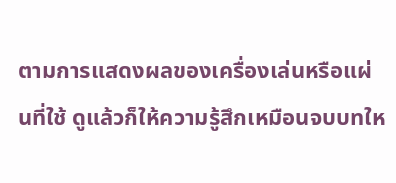ตามการแสดงผลของเครื่องเล่นหรือแผ่นที่ใช้ ดูแล้วก็ให้ความรู้สึกเหมือนจบบทให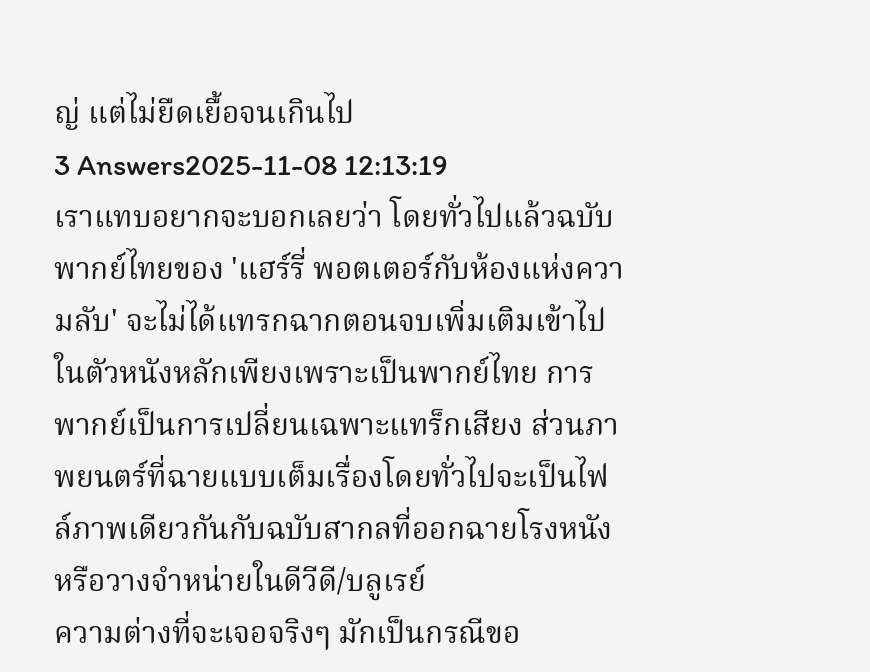ญ่ แต่ไม่ยืดเยื้อจนเกินไป
3 Answers2025-11-08 12:13:19
เราแทบอยากจะบอกเลยว่า โดยทั่วไปแล้วฉบับพากย์ไทยของ 'แฮร์รี่ พอตเตอร์กับห้องแห่งความลับ' จะไม่ได้แทรกฉากตอนจบเพิ่มเติมเข้าไปในตัวหนังหลักเพียงเพราะเป็นพากย์ไทย การพากย์เป็นการเปลี่ยนเฉพาะแทร็กเสียง ส่วนภาพยนตร์ที่ฉายแบบเต็มเรื่องโดยทั่วไปจะเป็นไฟล์ภาพเดียวกันกับฉบับสากลที่ออกฉายโรงหนังหรือวางจำหน่ายในดีวีดี/บลูเรย์
ความต่างที่จะเจอจริงๆ มักเป็นกรณีขอ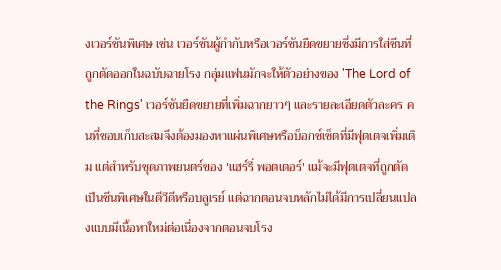งเวอร์ชันพิเศษ เช่น เวอร์ชันผู้กำกับหรือเวอร์ชันยืดขยายซึ่งมีการใส่ซีนที่ถูกตัดออกในฉบับฉายโรง กลุ่มแฟนมักจะให้ตัวอย่างของ 'The Lord of the Rings' เวอร์ชันยืดขยายที่เพิ่มฉากยาวๆ และรายละเอียดตัวละคร คนที่ชอบเก็บสะสมจึงต้องมองหาแผ่นพิเศษหรือบ็อกซ์เซ็ตที่มีฟุตเตจเพิ่มเติม แต่สำหรับชุดภาพยนตร์ของ 'แฮร์รี่ พอตเตอร์' แม้จะมีฟุตเตจที่ถูกตัดเป็นซีนพิเศษในดีวีดีหรือบลูเรย์ แต่ฉากตอนจบหลักไม่ได้มีการเปลี่ยนแปลงแบบมีเนื้อหาใหม่ต่อเนื่องจากตอนจบโรง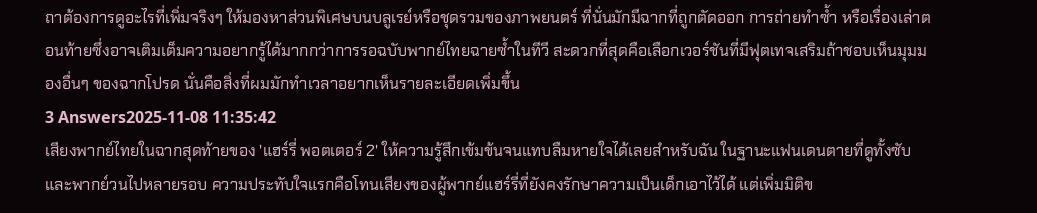ถาต้องการดูอะไรที่เพิ่มจริงๆ ให้มองหาส่วนพิเศษบนบลูเรย์หรือชุดรวมของภาพยนตร์ ที่นั่นมักมีฉากที่ถูกตัดออก การถ่ายทำซ้ำ หรือเรื่องเล่าตอนท้ายซึ่งอาจเติมเต็มความอยากรู้ได้มากกว่าการรอฉบับพากย์ไทยฉายซ้ำในทีวี สะดวกที่สุดคือเลือกเวอร์ชันที่มีฟุตเทจเสริมถ้าชอบเห็นมุมมองอื่นๆ ของฉากโปรด นั่นคือสิ่งที่ผมมักทำเวลาอยากเห็นรายละเอียดเพิ่มขึ้น
3 Answers2025-11-08 11:35:42
เสียงพากย์ไทยในฉากสุดท้ายของ 'แฮร์รี่ พอตเตอร์ 2' ให้ความรู้สึกเข้มข้นจนแทบลืมหายใจได้เลยสำหรับฉัน ในฐานะแฟนเดนตายที่ดูทั้งซับและพากย์วนไปหลายรอบ ความประทับใจแรกคือโทนเสียงของผู้พากย์แฮร์รี่ที่ยังคงรักษาความเป็นเด็กเอาไว้ได้ แต่เพิ่มมิติข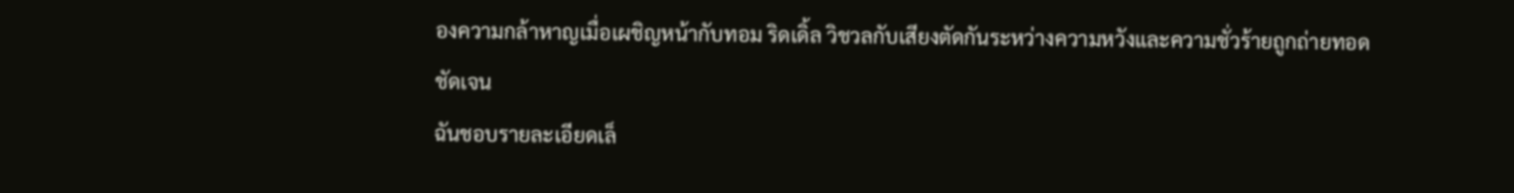องความกล้าหาญเมื่อเผชิญหน้ากับทอม ริดเดิ้ล วิชวลกับเสียงตัดกันระหว่างความหวังและความชั่วร้ายถูกถ่ายทอดชัดเจน
ฉันชอบรายละเอียดเล็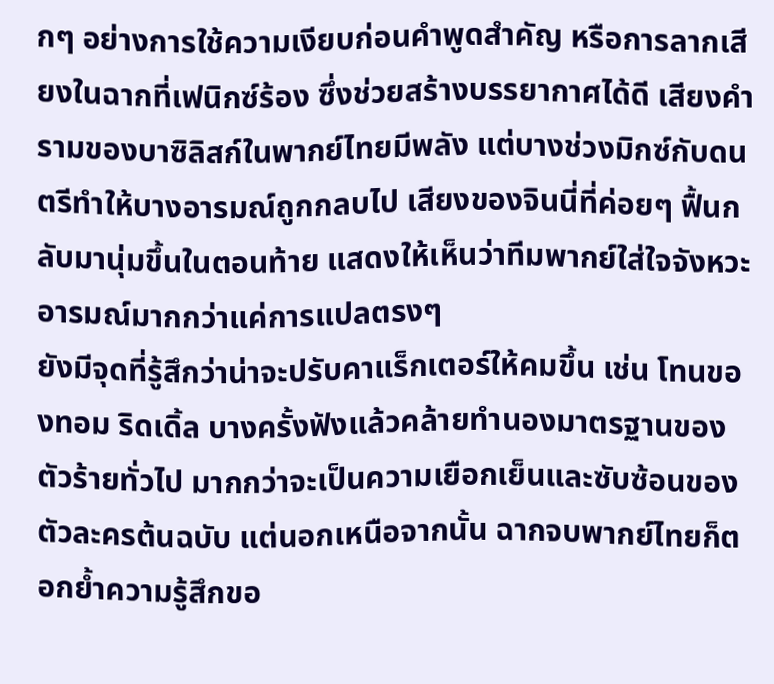กๆ อย่างการใช้ความเงียบก่อนคำพูดสำคัญ หรือการลากเสียงในฉากที่เฟนิกซ์ร้อง ซึ่งช่วยสร้างบรรยากาศได้ดี เสียงคำรามของบาซิลิสก์ในพากย์ไทยมีพลัง แต่บางช่วงมิกซ์กับดนตรีทำให้บางอารมณ์ถูกกลบไป เสียงของจินนี่ที่ค่อยๆ ฟื้นกลับมานุ่มขึ้นในตอนท้าย แสดงให้เห็นว่าทีมพากย์ใส่ใจจังหวะอารมณ์มากกว่าแค่การแปลตรงๆ
ยังมีจุดที่รู้สึกว่าน่าจะปรับคาแร็กเตอร์ให้คมขึ้น เช่น โทนของทอม ริดเดิ้ล บางครั้งฟังแล้วคล้ายทำนองมาตรฐานของตัวร้ายทั่วไป มากกว่าจะเป็นความเยือกเย็นและซับซ้อนของตัวละครต้นฉบับ แต่นอกเหนือจากนั้น ฉากจบพากย์ไทยก็ตอกย้ำความรู้สึกขอ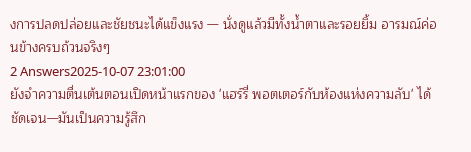งการปลดปล่อยและชัยชนะได้แข็งแรง — นั่งดูแล้วมีทั้งน้ำตาและรอยยิ้ม อารมณ์ค่อนข้างครบถ้วนจริงๆ
2 Answers2025-10-07 23:01:00
ยังจำความตื่นเต้นตอนเปิดหน้าแรกของ 'แฮร์รี่ พอตเตอร์กับห้องแห่งความลับ' ได้ชัดเจน—มันเป็นความรู้สึก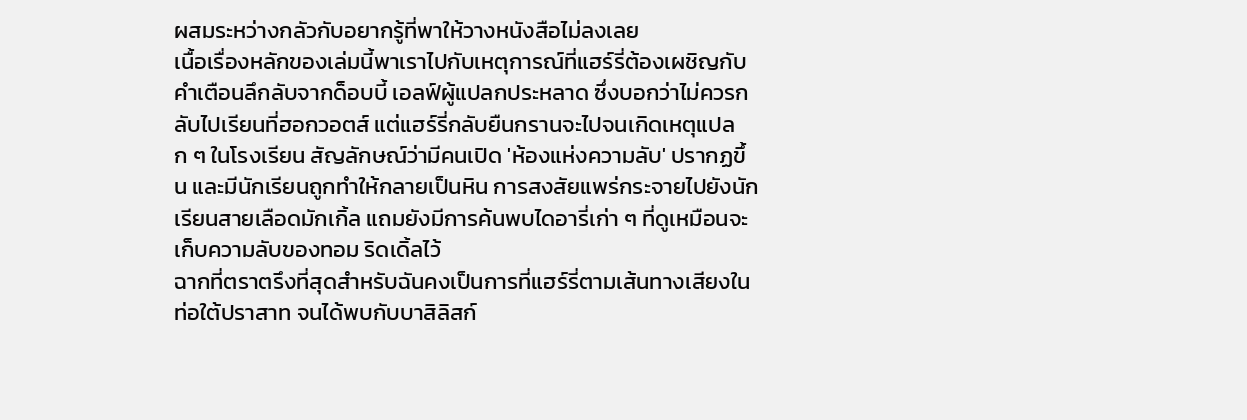ผสมระหว่างกลัวกับอยากรู้ที่พาให้วางหนังสือไม่ลงเลย
เนื้อเรื่องหลักของเล่มนี้พาเราไปกับเหตุการณ์ที่แฮร์รี่ต้องเผชิญกับคำเตือนลึกลับจากด็อบบี้ เอลฟ์ผู้แปลกประหลาด ซึ่งบอกว่าไม่ควรกลับไปเรียนที่ฮอกวอตส์ แต่แฮร์รี่กลับยืนกรานจะไปจนเกิดเหตุแปลก ๆ ในโรงเรียน สัญลักษณ์ว่ามีคนเปิด 'ห้องแห่งความลับ' ปรากฏขึ้น และมีนักเรียนถูกทำให้กลายเป็นหิน การสงสัยแพร่กระจายไปยังนักเรียนสายเลือดมักเกิ้ล แถมยังมีการค้นพบไดอารี่เก่า ๆ ที่ดูเหมือนจะเก็บความลับของทอม ริดเดิ้ลไว้
ฉากที่ตราตรึงที่สุดสำหรับฉันคงเป็นการที่แฮร์รี่ตามเส้นทางเสียงในท่อใต้ปราสาท จนได้พบกับบาสิลิสก์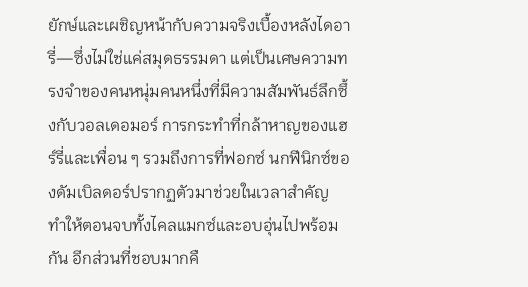ยักษ์และเผชิญหน้ากับความจริงเบื้องหลังไดอารี่—ซึ่งไม่ใช่แค่สมุดธรรมดา แต่เป็นเศษความทรงจำของคนหนุ่มคนหนึ่งที่มีความสัมพันธ์ลึกซึ้งกับวอลเดอมอร์ การกระทำที่กล้าหาญของแฮร์รี่และเพื่อน ๆ รวมถึงการที่ฟอกซ์ นกฟีนิกซ์ของดัมเบิลดอร์ปรากฏตัวมาช่วยในเวลาสำคัญ ทำให้ตอนจบทั้งไคลแมกซ์และอบอุ่นไปพร้อมกัน อีกส่วนที่ชอบมากคื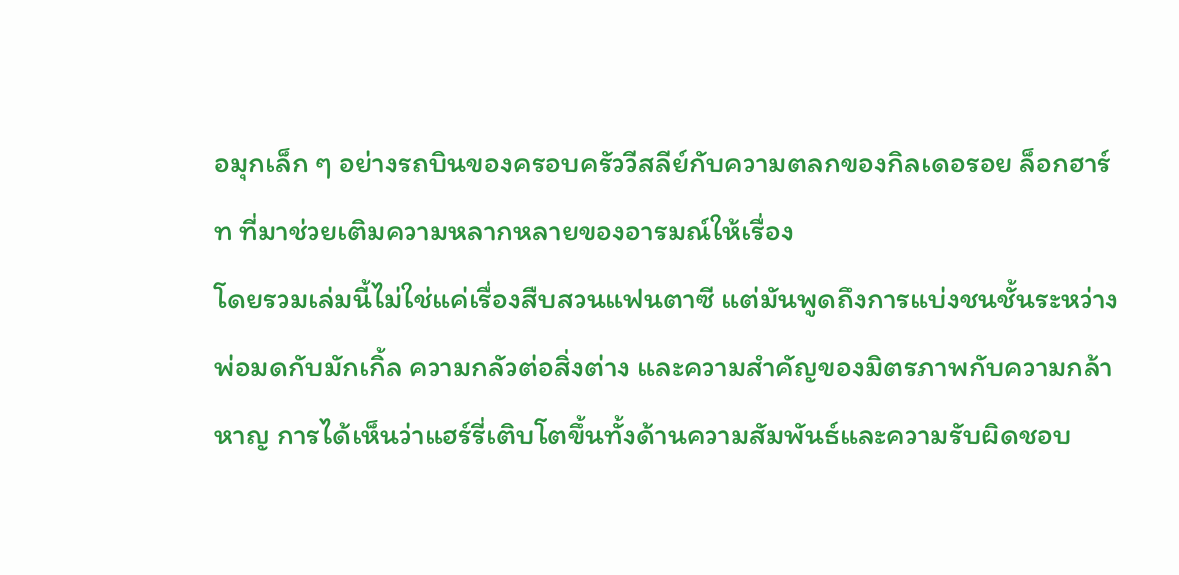อมุกเล็ก ๆ อย่างรถบินของครอบครัววีสลีย์กับความตลกของกิลเดอรอย ล็อกฮาร์ท ที่มาช่วยเติมความหลากหลายของอารมณ์ให้เรื่อง
โดยรวมเล่มนี้ไม่ใช่แค่เรื่องสืบสวนแฟนตาซี แต่มันพูดถึงการแบ่งชนชั้นระหว่างพ่อมดกับมักเกิ้ล ความกลัวต่อสิ่งต่าง และความสำคัญของมิตรภาพกับความกล้าหาญ การได้เห็นว่าแฮร์รี่เติบโตขึ้นทั้งด้านความสัมพันธ์และความรับผิดชอบ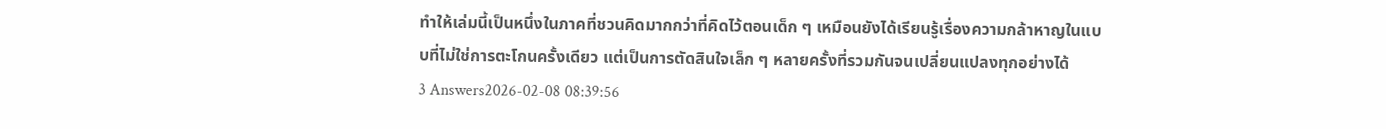ทำให้เล่มนี้เป็นหนึ่งในภาคที่ชวนคิดมากกว่าที่คิดไว้ตอนเด็ก ๆ เหมือนยังได้เรียนรู้เรื่องความกล้าหาญในแบบที่ไม่ใช่การตะโกนครั้งเดียว แต่เป็นการตัดสินใจเล็ก ๆ หลายครั้งที่รวมกันจนเปลี่ยนแปลงทุกอย่างได้
3 Answers2026-02-08 08:39:56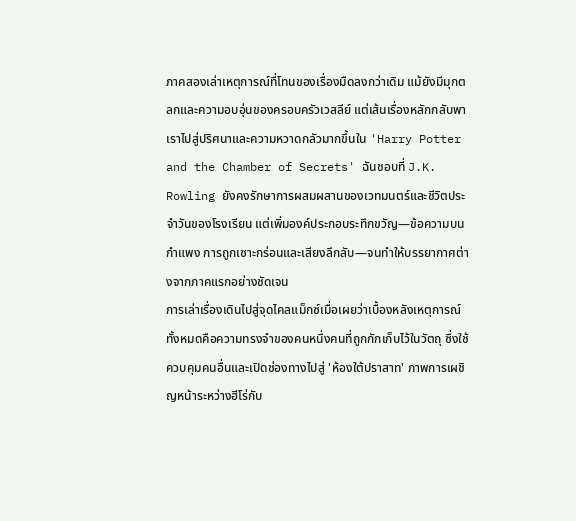ภาคสองเล่าเหตุการณ์ที่โทนของเรื่องมืดลงกว่าเดิม แม้ยังมีมุกตลกและความอบอุ่นของครอบครัวเวสลีย์ แต่เส้นเรื่องหลักกลับพาเราไปสู่ปริศนาและความหวาดกลัวมากขึ้นใน 'Harry Potter and the Chamber of Secrets' ฉันชอบที่ J.K. Rowling ยังคงรักษาการผสมผสานของเวทมนตร์และชีวิตประจำวันของโรงเรียน แต่เพิ่มองค์ประกอบระทึกขวัญ—ข้อความบนกำแพง การถูกเซาะกร่อนและเสียงลึกลับ—จนทำให้บรรยากาศต่างจากภาคแรกอย่างชัดเจน
การเล่าเรื่องเดินไปสู่จุดไคลแม็กซ์เมื่อเผยว่าเบื้องหลังเหตุการณ์ทั้งหมดคือความทรงจำของคนหนึ่งคนที่ถูกกักเก็บไว้ในวัตถุ ซึ่งใช้ควบคุมคนอื่นและเปิดช่องทางไปสู่ 'ห้องใต้ปราสาท' ภาพการเผชิญหน้าระหว่างฮีโร่กับ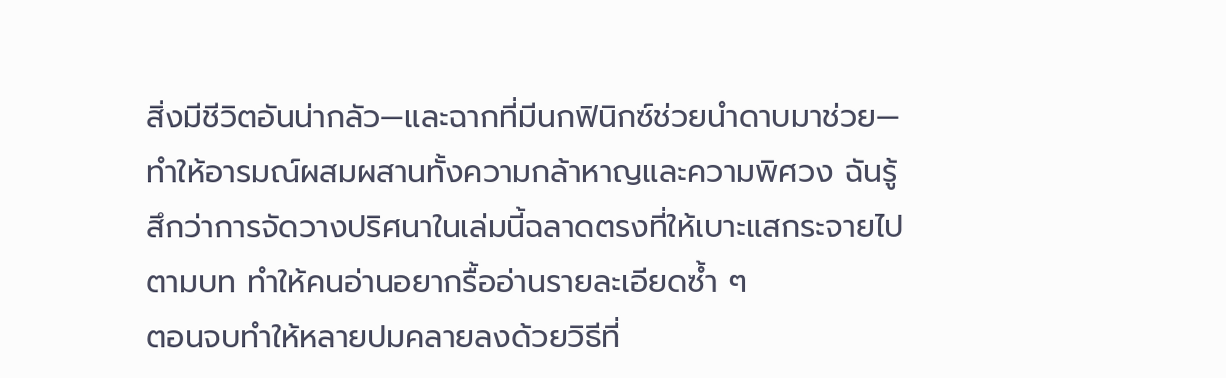สิ่งมีชีวิตอันน่ากลัว—และฉากที่มีนกฟินิกซ์ช่วยนำดาบมาช่วย—ทำให้อารมณ์ผสมผสานทั้งความกล้าหาญและความพิศวง ฉันรู้สึกว่าการจัดวางปริศนาในเล่มนี้ฉลาดตรงที่ให้เบาะแสกระจายไปตามบท ทำให้คนอ่านอยากรื้ออ่านรายละเอียดซ้ำ ๆ
ตอนจบทำให้หลายปมคลายลงด้วยวิธีที่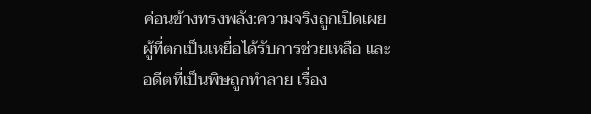ค่อนข้างทรงพลัง:ความจริงถูกเปิดเผย ผู้ที่ตกเป็นเหยื่อได้รับการช่วยเหลือ และอดีตที่เป็นพิษถูกทำลาย เรื่อง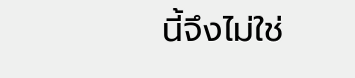นี้จึงไม่ใช่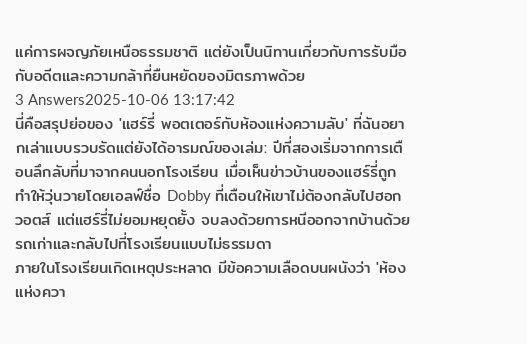แค่การผจญภัยเหนือธรรมชาติ แต่ยังเป็นนิทานเกี่ยวกับการรับมือกับอดีตและความกล้าที่ยืนหยัดของมิตรภาพด้วย
3 Answers2025-10-06 13:17:42
นี่คือสรุปย่อของ 'แฮร์รี่ พอตเตอร์กับห้องแห่งความลับ' ที่ฉันอยากเล่าแบบรวบรัดแต่ยังได้อารมณ์ของเล่ม: ปีที่สองเริ่มจากการเตือนลึกลับที่มาจากคนนอกโรงเรียน เมื่อเห็นข่าวบ้านของแฮร์รี่ถูกทำให้วุ่นวายโดยเอลฟ์ชื่อ Dobby ที่เตือนให้เขาไม่ต้องกลับไปฮอกวอตส์ แต่แฮร์รี่ไม่ยอมหยุดยั้ง จบลงด้วยการหนีออกจากบ้านด้วยรถเก่าและกลับไปที่โรงเรียนแบบไม่ธรรมดา
ภายในโรงเรียนเกิดเหตุประหลาด มีข้อความเลือดบนผนังว่า 'ห้องแห่งควา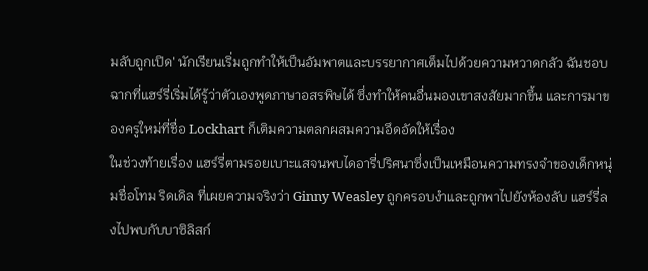มลับถูกเปิด' นักเรียนเริ่มถูกทำให้เป็นอัมพาตและบรรยากาศเต็มไปด้วยความหวาดกลัว ฉันชอบฉากที่แฮร์รี่เริ่มได้รู้ว่าตัวเองพูดภาษาอสรพิษได้ ซึ่งทำให้คนอื่นมองเขาสงสัยมากขึ้น และการมาของครูใหม่ที่ชื่อ Lockhart ก็เติมความตลกผสมความอึดอัดให้เรื่อง
ในช่วงท้ายเรื่อง แฮร์รี่ตามรอยเบาะแสจนพบไดอารี่ปริศนาซึ่งเป็นเหมือนความทรงจำของเด็กหนุ่มชื่อโทม ริดเดิล ที่เผยความจริงว่า Ginny Weasley ถูกครอบงำและถูกพาไปยังห้องลับ แฮร์รี่ลงไปพบกับบาซิลิสก์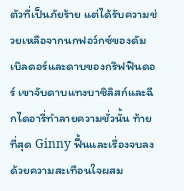ตัวที่เป็นภัยร้าย แต่ได้รับความช่วยเหลือจากนกฟอว์กซ์ของดัมเบิลดอร์และดาบของกริฟฟินดอร์ เขาจับดาบแทงบาซิลิสก์และฉีกไดอารี่ทำลายความชั่วนั้น ท้ายที่สุด Ginny ฟื้นและเรื่องจบลงด้วยความสะเทือนใจผสม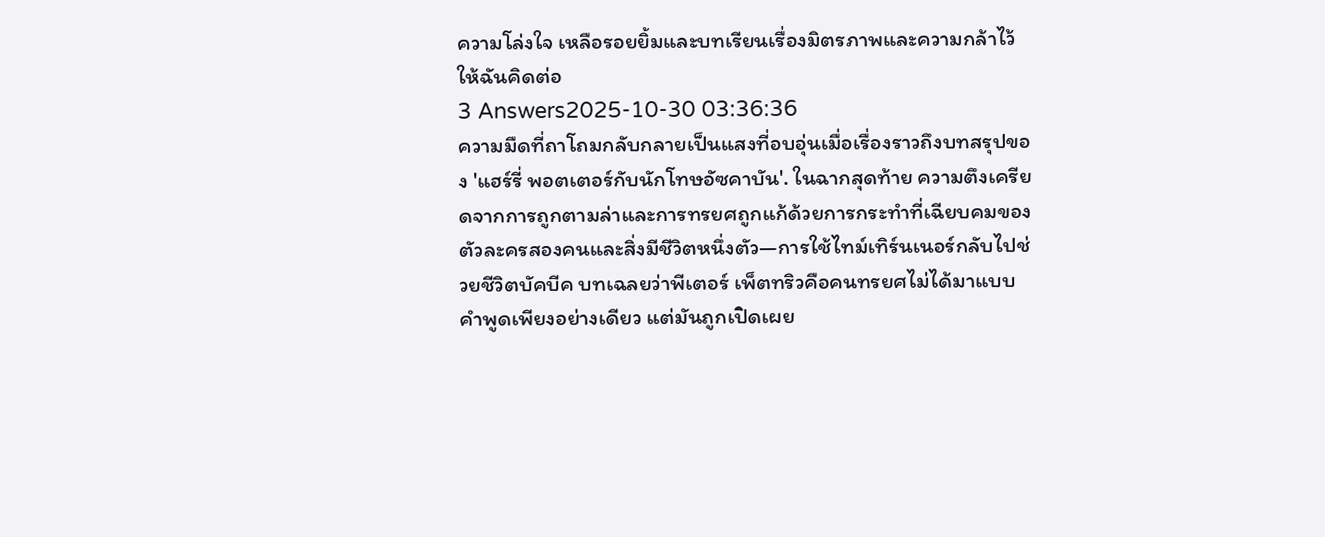ความโล่งใจ เหลือรอยยิ้มและบทเรียนเรื่องมิตรภาพและความกล้าไว้ให้ฉันคิดต่อ
3 Answers2025-10-30 03:36:36
ความมืดที่ถาโถมกลับกลายเป็นแสงที่อบอุ่นเมื่อเรื่องราวถึงบทสรุปของ 'แฮร์รี่ พอตเตอร์กับนักโทษอัซคาบัน'. ในฉากสุดท้าย ความตึงเครียดจากการถูกตามล่าและการทรยศถูกแก้ด้วยการกระทำที่เฉียบคมของตัวละครสองคนและสิ่งมีชีวิตหนึ่งตัว—การใช้ไทม์เทิร์นเนอร์กลับไปช่วยชีวิตบัคบีค บทเฉลยว่าพีเตอร์ เพ็ตทริวคือคนทรยศไม่ได้มาแบบคำพูดเพียงอย่างเดียว แต่มันถูกเปิดเผย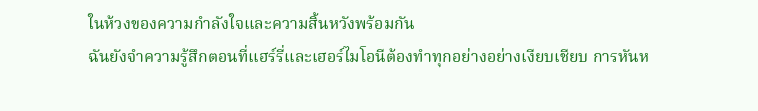ในห้วงของความกำลังใจและความสิ้นหวังพร้อมกัน
ฉันยังจำความรู้สึกตอนที่แฮร์รี่และเฮอร์ไมโอนีต้องทำทุกอย่างอย่างเงียบเชียบ การหันห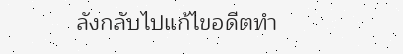ลังกลับไปแก้ไขอดีตทำ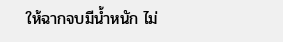ให้ฉากจบมีน้ำหนัก ไม่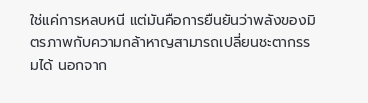ใช่แค่การหลบหนี แต่มันคือการยืนยันว่าพลังของมิตรภาพกับความกล้าหาญสามารถเปลี่ยนชะตากรรมได้ นอกจาก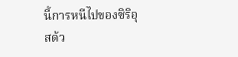นี้การหนีไปของซิริอุสด้ว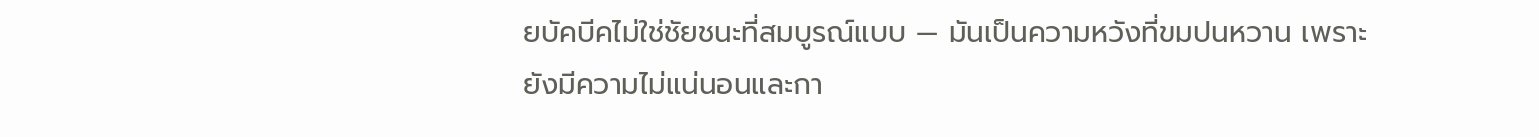ยบัคบีคไม่ใช่ชัยชนะที่สมบูรณ์แบบ — มันเป็นความหวังที่ขมปนหวาน เพราะยังมีความไม่แน่นอนและกา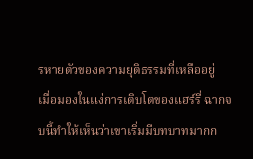รหายตัวของความยุติธรรมที่เหลืออยู่
เมื่อมองในแง่การเติบโตของแฮร์รี่ ฉากจบนี้ทำให้เห็นว่าเขาเริ่มมีบทบาทมากก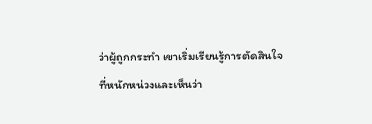ว่าผู้ถูกกระทำ เขาเริ่มเรียนรู้การตัดสินใจที่หนักหน่วงและเห็นว่า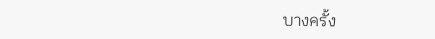บางครั้ง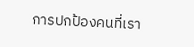การปกป้องคนที่เรา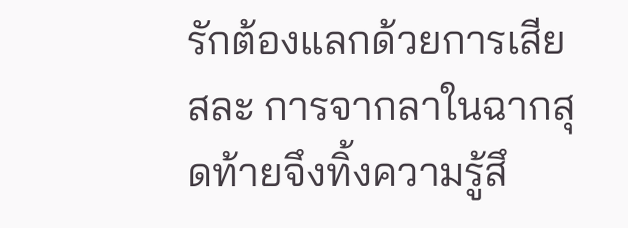รักต้องแลกด้วยการเสียสละ การจากลาในฉากสุดท้ายจึงทิ้งความรู้สึ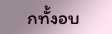กทั้งอบ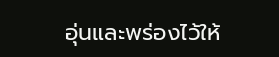อุ่นและพร่องไว้ให้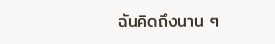ฉันคิดถึงนาน ๆ